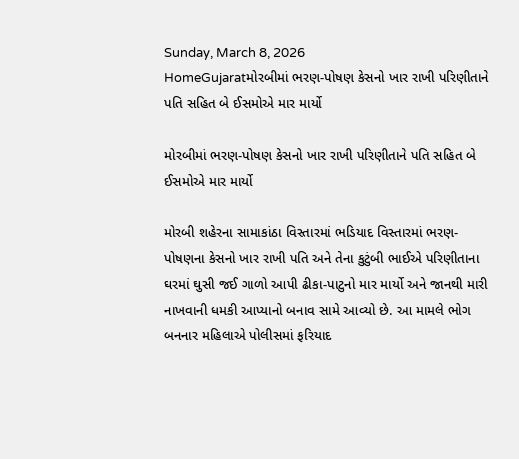Sunday, March 8, 2026
HomeGujaratમોરબીમાં ભરણ-પોષણ કેસનો ખાર રાખી પરિણીતાને પતિ સહિત બે ઈસમોએ માર માર્યો

મોરબીમાં ભરણ-પોષણ કેસનો ખાર રાખી પરિણીતાને પતિ સહિત બે ઈસમોએ માર માર્યો

મોરબી શહેરના સામાકાંઠા વિસ્તારમાં ભડિયાદ વિસ્તારમાં ભરણ-પોષણના કેસનો ખાર રાખી પતિ અને તેના કુટુંબી ભાઈએ પરિણીતાના ઘરમાં ઘુસી જઈ ગાળો આપી ઢીકા-પાટુનો માર માર્યો અને જાનથી મારી નાખવાની ધમકી આપ્યાનો બનાવ સામે આવ્યો છે. આ મામલે ભોગ બનનાર મહિલાએ પોલીસમાં ફરિયાદ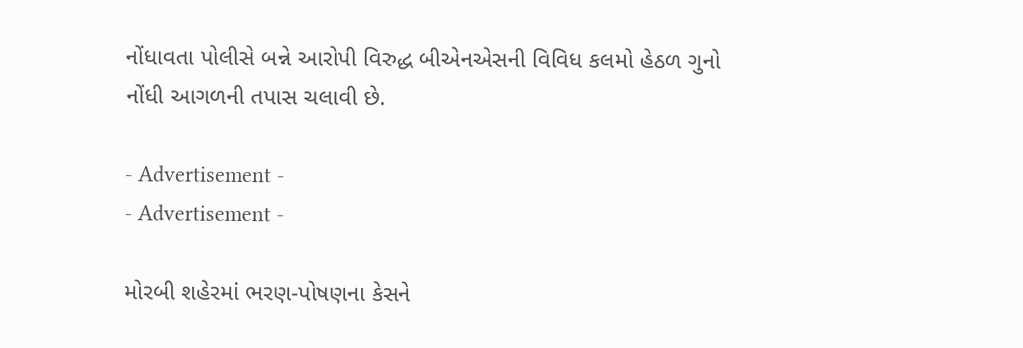નોંધાવતા પોલીસે બન્ને આરોપી વિરુદ્ધ બીએનએસની વિવિધ કલમો હેઠળ ગુનો નોંધી આગળની તપાસ ચલાવી છે.

- Advertisement -
- Advertisement -

મોરબી શહેરમાં ભરણ-પોષણના કેસને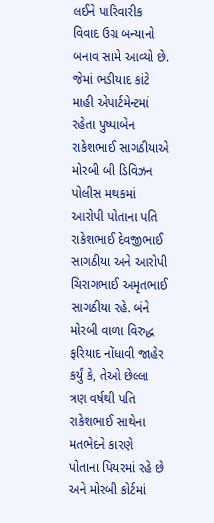લઈને પારિવારીક વિવાદ ઉગ્ર બન્યાનો બનાવ સામે આવ્યો છે. જેમાં ભડીયાદ કાંટે માહી એપાર્ટમેન્ટમાં રહેતા પુષ્પાબેન રાકેશભાઈ સાગઠીયાએ મોરબી બી ડિવિઝન પોલીસ મથકમાં આરોપી પોતાના પતિ રાકેશભાઈ દેવજીભાઈ સાગઠીયા અને આરોપી ચિરાગભાઈ અમૃતભાઈ સાગઠીયા રહે. બંને મોરબી વાળા વિરુદ્ધ ફરિયાદ નોંધાવી જાહેર કર્યું કે, તેઓ છેલ્લા ત્રણ વર્ષથી પતિ રાકેશભાઈ સાથેના મતભેદને કારણે પોતાના પિયરમાં રહે છે અને મોરબી કોર્ટમાં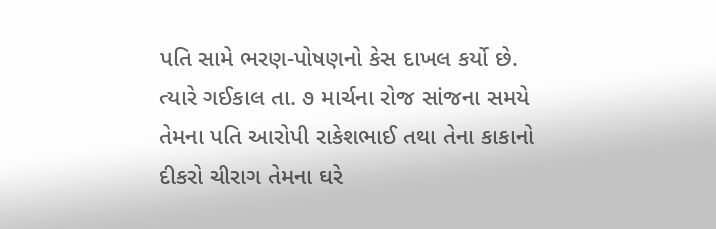પતિ સામે ભરણ-પોષણનો કેસ દાખલ કર્યો છે. ત્યારે ગઈકાલ તા. ૭ માર્ચના રોજ સાંજના સમયે તેમના પતિ આરોપી રાકેશભાઈ તથા તેના કાકાનો દીકરો ચીરાગ તેમના ઘરે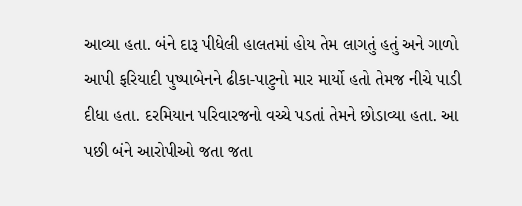આવ્યા હતા. બંને દારૂ પીધેલી હાલતમાં હોય તેમ લાગતું હતું અને ગાળો આપી ફરિયાદી પુષ્પાબેનને ઢીકા-પાટુનો માર માર્યો હતો તેમજ નીચે પાડી દીધા હતા. દરમિયાન પરિવારજનો વચ્ચે પડતાં તેમને છોડાવ્યા હતા. આ પછી બંને આરોપીઓ જતા જતા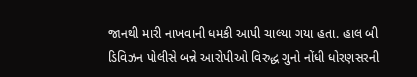જાનથી મારી નાખવાની ધમકી આપી ચાલ્યા ગયા હતા. હાલ બી ડિવિઝન પોલીસે બન્ને આરોપીઓ વિરુદ્ધ ગુનો નોંધી ધોરણસરની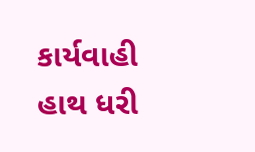કાર્યવાહી હાથ ધરી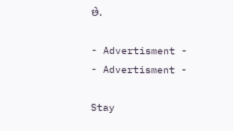છે.

- Advertisment -
- Advertisment -

Stay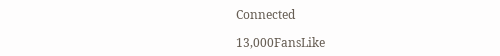Connected

13,000FansLike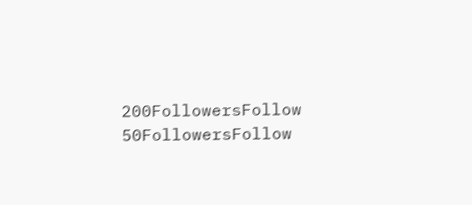200FollowersFollow
50FollowersFollow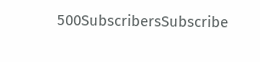500SubscribersSubscribe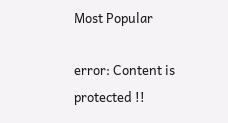Most Popular

error: Content is protected !!